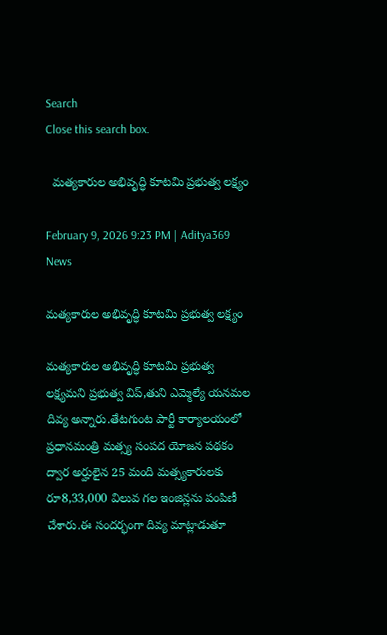Search
Close this search box.

  మత్యకారుల అభివృద్ధి కూటమి ప్రభుత్వ లక్ష్యం

February 9, 2026 9:23 PM | Aditya369 News

మత్యకారుల అభివృద్ధి కూటమి ప్రభుత్వ లక్ష్యం

మత్యకారుల అభివృద్ధి కూటమి ప్రభుత్వ లక్ష్యమని ప్రభుత్వ విప్,తుని ఎమ్మెల్యే యనమల దివ్య అన్నారు.తేటగుంట పార్టీ కార్యాలయంలో ప్రధానమంత్రి మత్స్య సంపద యోజన పథకం ద్వార అర్హులైన 25 మంది మత్స్యకారులకు రూ8,33,000 విలువ గల ఇంజిన్లను పంపిణీ చేశారు.ఈ సందర్భంగా దివ్య మాట్లాడుతూ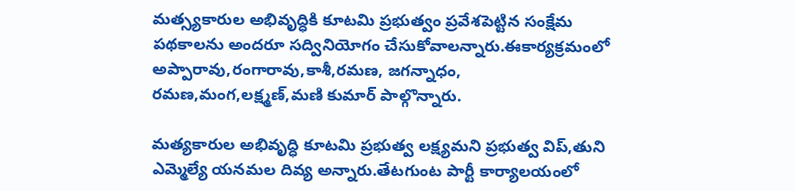మత్స్యకారుల అభివృద్ధికి కూటమి ప్రభుత్వం ప్రవేశపెట్టిన సంక్షేమ పథకాలను అందరూ సద్వినియోగం చేసుకోవాలన్నారు.ఈకార్యక్రమంలో అప్పారావు,రంగారావు,కాశీ,రమణ, జగన్నాధం, రమణ,మంగ,లక్ష్మణ్,మణి కుమార్ పాల్గొన్నారు.

మత్యకారుల అభివృద్ధి కూటమి ప్రభుత్వ లక్ష్యమని ప్రభుత్వ విప్,తుని ఎమ్మెల్యే యనమల దివ్య అన్నారు.తేటగుంట పార్టీ కార్యాలయంలో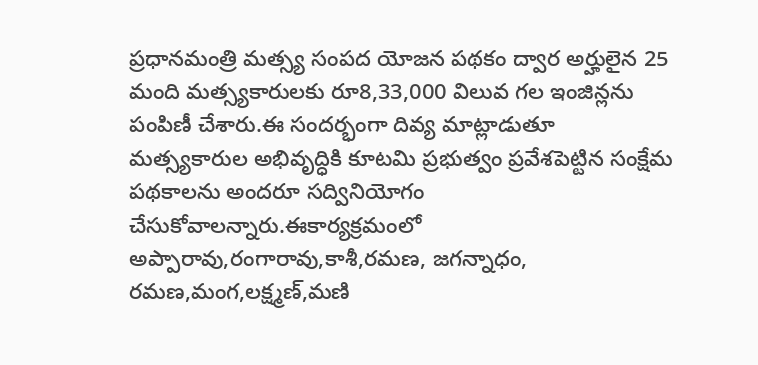ప్రధానమంత్రి మత్స్య సంపద యోజన పథకం ద్వార అర్హులైన 25 మంది మత్స్యకారులకు రూ8,33,000 విలువ గల ఇంజిన్లను పంపిణీ చేశారు.ఈ సందర్భంగా దివ్య మాట్లాడుతూ మత్స్యకారుల అభివృద్ధికి కూటమి ప్రభుత్వం ప్రవేశపెట్టిన సంక్షేమ పథకాలను అందరూ సద్వినియోగం చేసుకోవాలన్నారు.ఈకార్యక్రమంలో అప్పారావు,రంగారావు,కాశీ,రమణ, జగన్నాధం, రమణ,మంగ,లక్ష్మణ్,మణి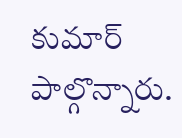కుమార్ పాల్గొన్నారు.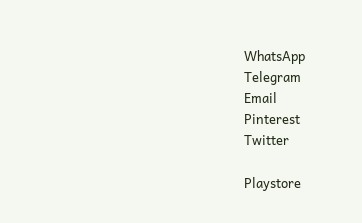WhatsApp
Telegram
Email
Pinterest
Twitter

Playstore